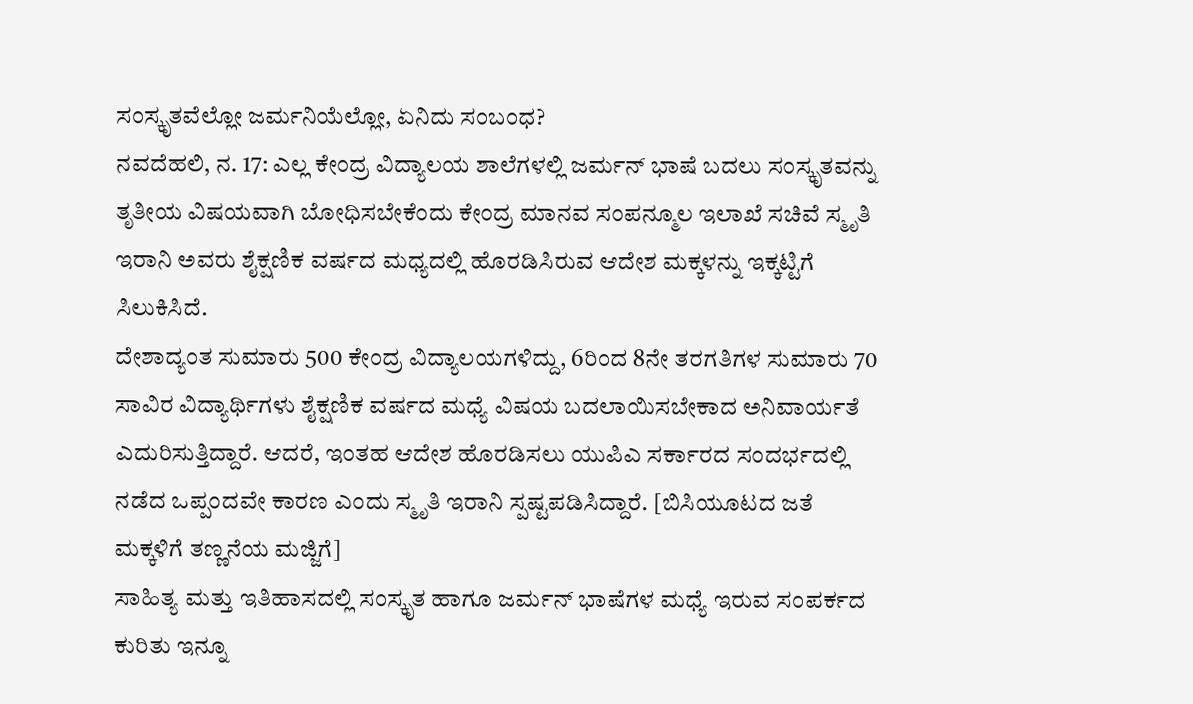ಸಂಸ್ಕೃತವೆಲ್ಲೋ ಜರ್ಮನಿಯೆಲ್ಲೋ, ಏನಿದು ಸಂಬಂಧ?
ನವದೆಹಲಿ, ನ. 17: ಎಲ್ಲ ಕೇಂದ್ರ ವಿದ್ಯಾಲಯ ಶಾಲೆಗಳಲ್ಲಿ ಜರ್ಮನ್ ಭಾಷೆ ಬದಲು ಸಂಸ್ಕೃತವನ್ನು ತೃತೀಯ ವಿಷಯವಾಗಿ ಬೋಧಿಸಬೇಕೆಂದು ಕೇಂದ್ರ ಮಾನವ ಸಂಪನ್ಮೂಲ ಇಲಾಖೆ ಸಚಿವೆ ಸ್ಮೃತಿ ಇರಾನಿ ಅವರು ಶೈಕ್ಷಣಿಕ ವರ್ಷದ ಮಧ್ಯದಲ್ಲಿ ಹೊರಡಿಸಿರುವ ಆದೇಶ ಮಕ್ಕಳನ್ನು ಇಕ್ಕಟ್ಟಿಗೆ ಸಿಲುಕಿಸಿದೆ.
ದೇಶಾದ್ಯಂತ ಸುಮಾರು 500 ಕೇಂದ್ರ ವಿದ್ಯಾಲಯಗಳಿದ್ದು, 6ರಿಂದ 8ನೇ ತರಗತಿಗಳ ಸುಮಾರು 70 ಸಾವಿರ ವಿದ್ಯಾರ್ಥಿಗಳು ಶೈಕ್ಷಣಿಕ ವರ್ಷದ ಮಧ್ಯೆ ವಿಷಯ ಬದಲಾಯಿಸಬೇಕಾದ ಅನಿವಾರ್ಯತೆ ಎದುರಿಸುತ್ತಿದ್ದಾರೆ. ಆದರೆ, ಇಂತಹ ಆದೇಶ ಹೊರಡಿಸಲು ಯುಪಿಎ ಸರ್ಕಾರದ ಸಂದರ್ಭದಲ್ಲಿ ನಡೆದ ಒಪ್ಪಂದವೇ ಕಾರಣ ಎಂದು ಸ್ಮೃತಿ ಇರಾನಿ ಸ್ಪಷ್ಟಪಡಿಸಿದ್ದಾರೆ. [ಬಿಸಿಯೂಟದ ಜತೆ ಮಕ್ಕಳಿಗೆ ತಣ್ಣನೆಯ ಮಜ್ಜಿಗೆ]
ಸಾಹಿತ್ಯ ಮತ್ತು ಇತಿಹಾಸದಲ್ಲಿ ಸಂಸ್ಕೃತ ಹಾಗೂ ಜರ್ಮನ್ ಭಾಷೆಗಳ ಮಧ್ಯೆ ಇರುವ ಸಂಪರ್ಕದ ಕುರಿತು ಇನ್ನೂ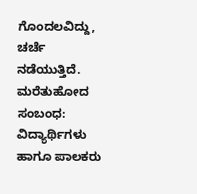ಗೊಂದಲವಿದ್ದು, ಚರ್ಚೆ ನಡೆಯುತ್ತಿದೆ.
ಮರೆತುಹೋದ ಸಂಬಂಧ: ವಿದ್ಯಾರ್ಥಿಗಳು ಹಾಗೂ ಪಾಲಕರು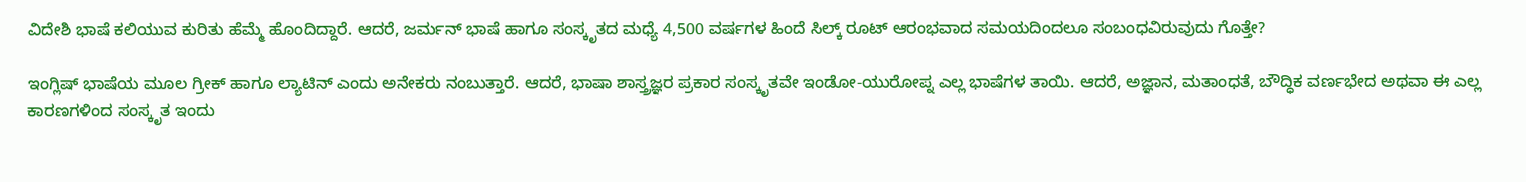ವಿದೇಶಿ ಭಾಷೆ ಕಲಿಯುವ ಕುರಿತು ಹೆಮ್ಮೆ ಹೊಂದಿದ್ದಾರೆ. ಆದರೆ, ಜರ್ಮನ್ ಭಾಷೆ ಹಾಗೂ ಸಂಸ್ಕೃತದ ಮಧ್ಯೆ 4,500 ವರ್ಷಗಳ ಹಿಂದೆ ಸಿಲ್ಕ್ ರೂಟ್ ಆರಂಭವಾದ ಸಮಯದಿಂದಲೂ ಸಂಬಂಧವಿರುವುದು ಗೊತ್ತೇ?

ಇಂಗ್ಲಿಷ್ ಭಾಷೆಯ ಮೂಲ ಗ್ರೀಕ್ ಹಾಗೂ ಲ್ಯಾಟಿನ್ ಎಂದು ಅನೇಕರು ನಂಬುತ್ತಾರೆ. ಆದರೆ, ಭಾಷಾ ಶಾಸ್ತ್ರಜ್ಞರ ಪ್ರಕಾರ ಸಂಸ್ಕೃತವೇ ಇಂಡೋ-ಯುರೋಪ್ನ ಎಲ್ಲ ಭಾಷೆಗಳ ತಾಯಿ. ಆದರೆ, ಅಜ್ಞಾನ, ಮತಾಂಧತೆ, ಬೌದ್ಧಿಕ ವರ್ಣಭೇದ ಅಥವಾ ಈ ಎಲ್ಲ ಕಾರಣಗಳಿಂದ ಸಂಸ್ಕೃತ ಇಂದು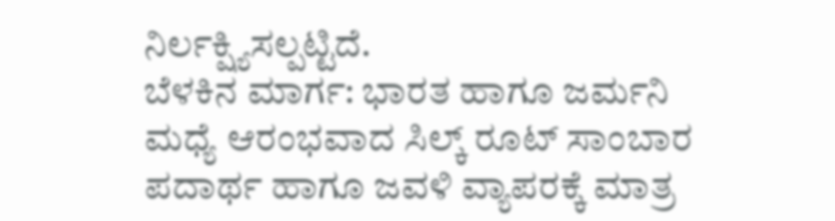ನಿರ್ಲಕ್ಷ್ಯಿಸಲ್ಪಟ್ಟಿದೆ.
ಬೆಳಕಿನ ಮಾರ್ಗ: ಭಾರತ ಹಾಗೂ ಜರ್ಮನಿ ಮಧ್ಯೆ ಆರಂಭವಾದ ಸಿಲ್ಕ್ ರೂಟ್ ಸಾಂಬಾರ ಪದಾರ್ಥ ಹಾಗೂ ಜವಳಿ ವ್ಯಾಪರಕ್ಕೆ ಮಾತ್ರ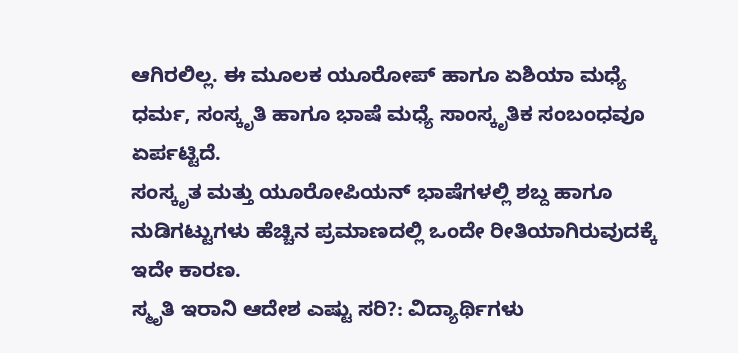ಆಗಿರಲಿಲ್ಲ. ಈ ಮೂಲಕ ಯೂರೋಪ್ ಹಾಗೂ ಏಶಿಯಾ ಮಧ್ಯೆ ಧರ್ಮ, ಸಂಸ್ಕೃತಿ ಹಾಗೂ ಭಾಷೆ ಮಧ್ಯೆ ಸಾಂಸ್ಕೃತಿಕ ಸಂಬಂಧವೂ ಏರ್ಪಟ್ಟಿದೆ.
ಸಂಸ್ಕೃತ ಮತ್ತು ಯೂರೋಪಿಯನ್ ಭಾಷೆಗಳಲ್ಲಿ ಶಬ್ದ ಹಾಗೂ ನುಡಿಗಟ್ಟುಗಳು ಹೆಚ್ಚಿನ ಪ್ರಮಾಣದಲ್ಲಿ ಒಂದೇ ರೀತಿಯಾಗಿರುವುದಕ್ಕೆ ಇದೇ ಕಾರಣ.
ಸ್ಮೃತಿ ಇರಾನಿ ಆದೇಶ ಎಷ್ಟು ಸರಿ?: ವಿದ್ಯಾರ್ಥಿಗಳು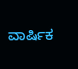ವಾರ್ಷಿಕ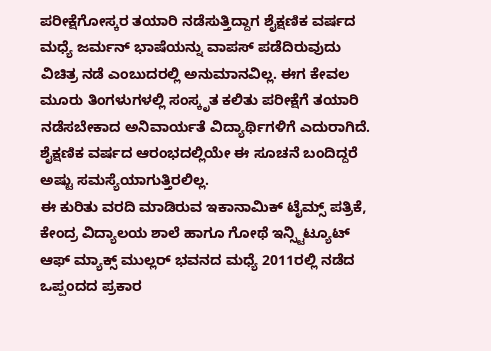ಪರೀಕ್ಷೆಗೋಸ್ಕರ ತಯಾರಿ ನಡೆಸುತ್ತಿದ್ದಾಗ ಶೈಕ್ಷಣಿಕ ವರ್ಷದ ಮಧ್ಯೆ ಜರ್ಮನ್ ಭಾಷೆಯನ್ನು ವಾಪಸ್ ಪಡೆದಿರುವುದು ವಿಚಿತ್ರ ನಡೆ ಎಂಬುದರಲ್ಲಿ ಅನುಮಾನವಿಲ್ಲ. ಈಗ ಕೇವಲ ಮೂರು ತಿಂಗಳುಗಳಲ್ಲಿ ಸಂಸ್ಕೃತ ಕಲಿತು ಪರೀಕ್ಷೆಗೆ ತಯಾರಿ ನಡೆಸಬೇಕಾದ ಅನಿವಾರ್ಯತೆ ವಿದ್ಯಾರ್ಥಿಗಳಿಗೆ ಎದುರಾಗಿದೆ. ಶೈಕ್ಷಣಿಕ ವರ್ಷದ ಆರಂಭದಲ್ಲಿಯೇ ಈ ಸೂಚನೆ ಬಂದಿದ್ದರೆ ಅಷ್ಟು ಸಮಸ್ಯೆಯಾಗುತ್ತಿರಲಿಲ್ಲ.
ಈ ಕುರಿತು ವರದಿ ಮಾಡಿರುವ ಇಕಾನಾಮಿಕ್ ಟೈಮ್ಸ್ ಪತ್ರಿಕೆ, ಕೇಂದ್ರ ವಿದ್ಯಾಲಯ ಶಾಲೆ ಹಾಗೂ ಗೋಥೆ ಇನ್ಸ್ಟಿಟ್ಯೂಟ್ ಆಫ್ ಮ್ಯಾಕ್ಸ್ ಮುಲ್ಲರ್ ಭವನದ ಮಧ್ಯೆ 2011ರಲ್ಲಿ ನಡೆದ ಒಪ್ಪಂದದ ಪ್ರಕಾರ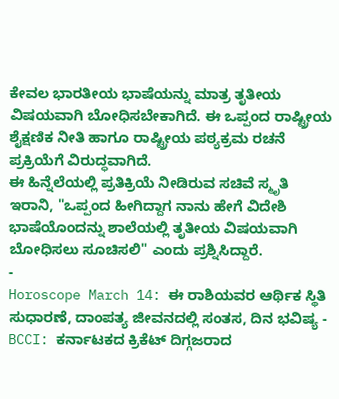ಕೇವಲ ಭಾರತೀಯ ಭಾಷೆಯನ್ನು ಮಾತ್ರ ತೃತೀಯ ವಿಷಯವಾಗಿ ಬೋಧಿಸಬೇಕಾಗಿದೆ. ಈ ಒಪ್ಪಂದ ರಾಷ್ಟ್ರೀಯ ಶೈಕ್ಷಣಿಕ ನೀತಿ ಹಾಗೂ ರಾಷ್ಟ್ರೀಯ ಪಠ್ಯಕ್ರಮ ರಚನೆ ಪ್ರಕ್ರಿಯೆಗೆ ವಿರುದ್ಧವಾಗಿದೆ.
ಈ ಹಿನ್ನೆಲೆಯಲ್ಲಿ ಪ್ರತಿಕ್ರಿಯೆ ನೀಡಿರುವ ಸಚಿವೆ ಸ್ಮೃತಿ ಇರಾನಿ, "ಒಪ್ಪಂದ ಹೀಗಿದ್ದಾಗ ನಾನು ಹೇಗೆ ವಿದೇಶಿ ಭಾಷೆಯೊಂದನ್ನು ಶಾಲೆಯಲ್ಲಿ ತೃತೀಯ ವಿಷಯವಾಗಿ ಬೋಧಿಸಲು ಸೂಚಿಸಲಿ" ಎಂದು ಪ್ರಶ್ನಿಸಿದ್ದಾರೆ.
-
Horoscope March 14: ಈ ರಾಶಿಯವರ ಆರ್ಥಿಕ ಸ್ಥಿತಿ ಸುಧಾರಣೆ, ದಾಂಪತ್ಯ ಜೀವನದಲ್ಲಿ ಸಂತಸ, ದಿನ ಭವಿಷ್ಯ -
BCCI: ಕರ್ನಾಟಕದ ಕ್ರಿಕೆಟ್ ದಿಗ್ಗಜರಾದ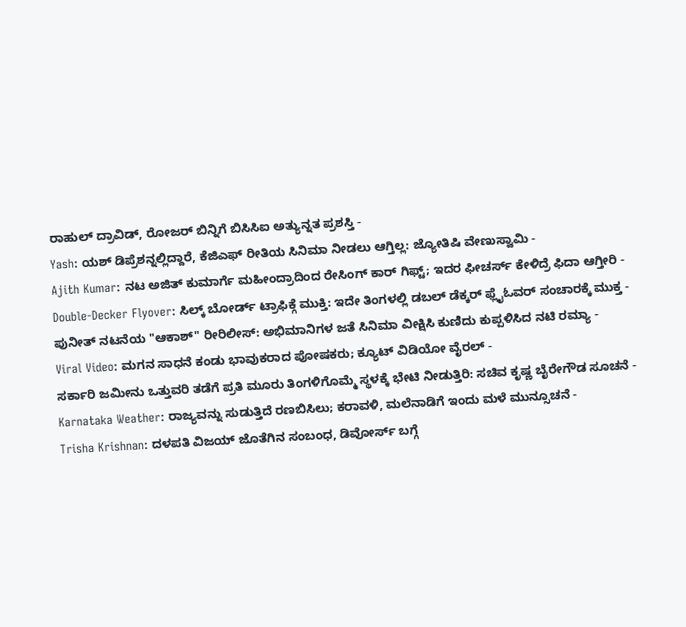ರಾಹುಲ್ ದ್ರಾವಿಡ್, ರೋಜರ್ ಬಿನ್ನಿಗೆ ಬಿಸಿಸಿಐ ಅತ್ಯುನ್ನತ ಪ್ರಶಸ್ತಿ -
Yash: ಯಶ್ ಡಿಪ್ರೆಶನ್ನಲ್ಲಿದ್ದಾರೆ, ಕೆಜಿಎಫ್ ರೀತಿಯ ಸಿನಿಮಾ ನೀಡಲು ಆಗ್ತಿಲ್ಲ: ಜ್ಯೋತಿಷಿ ವೇಣುಸ್ವಾಮಿ -
Ajith Kumar: ನಟ ಅಜಿತ್ ಕುಮಾರ್ಗೆ ಮಹೀಂದ್ರಾದಿಂದ ರೇಸಿಂಗ್ ಕಾರ್ ಗಿಫ್ಟ್; ಇದರ ಫೀಚರ್ಸ್ ಕೇಳಿದ್ರೆ ಫಿದಾ ಆಗ್ತೀರಿ -
Double-Decker Flyover: ಸಿಲ್ಕ್ ಬೋರ್ಡ್ ಟ್ರಾಫಿಕ್ಗೆ ಮುಕ್ತಿ: ಇದೇ ತಿಂಗಳಲ್ಲಿ ಡಬಲ್ ಡೆಕ್ಕರ್ ಫ್ಲೈಓವರ್ ಸಂಚಾರಕ್ಕೆ ಮುಕ್ತ -
ಪುನೀತ್ ನಟನೆಯ "ಆಕಾಶ್" ರೀರಿಲೀಸ್: ಅಭಿಮಾನಿಗಳ ಜತೆ ಸಿನಿಮಾ ವೀಕ್ಷಿಸಿ ಕುಣಿದು ಕುಪ್ಪಳಿಸಿದ ನಟಿ ರಮ್ಯಾ -
Viral Video: ಮಗನ ಸಾಧನೆ ಕಂಡು ಭಾವುಕರಾದ ಪೋಷಕರು; ಕ್ಯೂಟ್ ವಿಡಿಯೋ ವೈರಲ್ -
ಸರ್ಕಾರಿ ಜಮೀನು ಒತ್ತುವರಿ ತಡೆಗೆ ಪ್ರತಿ ಮೂರು ತಿಂಗಳಿಗೊಮ್ಮೆ ಸ್ಥಳಕ್ಕೆ ಭೇಟಿ ನೀಡುತ್ತಿರಿ: ಸಚಿವ ಕೃಷ್ಣ ಬೈರೇಗೌಡ ಸೂಚನೆ -
Karnataka Weather: ರಾಜ್ಯವನ್ನು ಸುಡುತ್ತಿದೆ ರಣಬಿಸಿಲು; ಕರಾವಳಿ, ಮಲೆನಾಡಿಗೆ ಇಂದು ಮಳೆ ಮುನ್ಸೂಚನೆ -
Trisha Krishnan: ದಳಪತಿ ವಿಜಯ್ ಜೊತೆಗಿನ ಸಂಬಂಧ, ಡಿವೋರ್ಸ್ ಬಗ್ಗೆ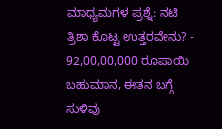ಮಾಧ್ಯಮಗಳ ಪ್ರಶ್ನೆ: ನಟಿ ತ್ರಿಶಾ ಕೊಟ್ಟ ಉತ್ತರವೇನು? -
92,00,00,000 ರೂಪಾಯಿ ಬಹುಮಾನ, ಈತನ ಬಗ್ಗೆ ಸುಳಿವು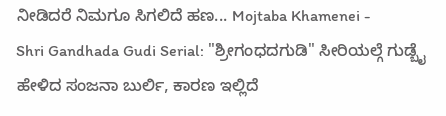ನೀಡಿದರೆ ನಿಮಗೂ ಸಿಗಲಿದೆ ಹಣ... Mojtaba Khamenei -
Shri Gandhada Gudi Serial: "ಶ್ರೀಗಂಧದಗುಡಿ" ಸೀರಿಯಲ್ಗೆ ಗುಡ್ಬೈ ಹೇಳಿದ ಸಂಜನಾ ಬುರ್ಲಿ, ಕಾರಣ ಇಲ್ಲಿದೆ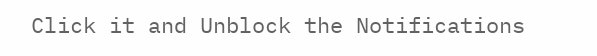Click it and Unblock the Notifications